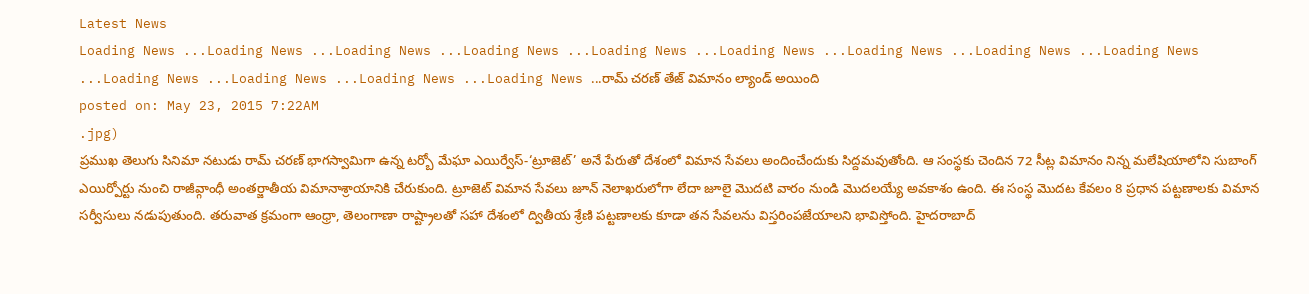Latest News
Loading News ...Loading News ...Loading News ...Loading News ...Loading News ...Loading News ...Loading News ...Loading News ...Loading News ...Loading News ...Loading News ...Loading News ...Loading News ...రామ్ చరణ్ తేజ్ విమానం ల్యాండ్ అయింది
posted on: May 23, 2015 7:22AM
.jpg)
ప్రముఖ తెలుగు సినిమా నటుడు రామ్ చరణ్ భాగస్వామిగా ఉన్న టర్బో మేఘా ఎయిర్వేస్-‘ట్రూజెట్’ అనే పేరుతో దేశంలో విమాన సేవలు అందించేందుకు సిద్దమవుతోంది. ఆ సంస్థకు చెందిన 72 సీట్ల విమానం నిన్న మలేషియాలోని సుబాంగ్ ఎయిర్పోర్టు నుంచి రాజీవ్గాంధీ అంతర్జాతీయ విమానాశ్రాయానికి చేరుకుంది. ట్రూజెట్ విమాన సేవలు జూన్ నెలాఖరులోగా లేదా జూలై మొదటి వారం నుండి మొదలయ్యే అవకాశం ఉంది. ఈ సంస్థ మొదట కేవలం 8 ప్రధాన పట్టణాలకు విమాన సర్వీసులు నడుపుతుంది. తరువాత క్రమంగా ఆంధ్రా, తెలంగాణా రాష్ట్రాలతో సహా దేశంలో ద్వితీయ శ్రేణి పట్టణాలకు కూడా తన సేవలను విస్తరింపజేయాలని భావిస్తోంది. హైదరాబాద్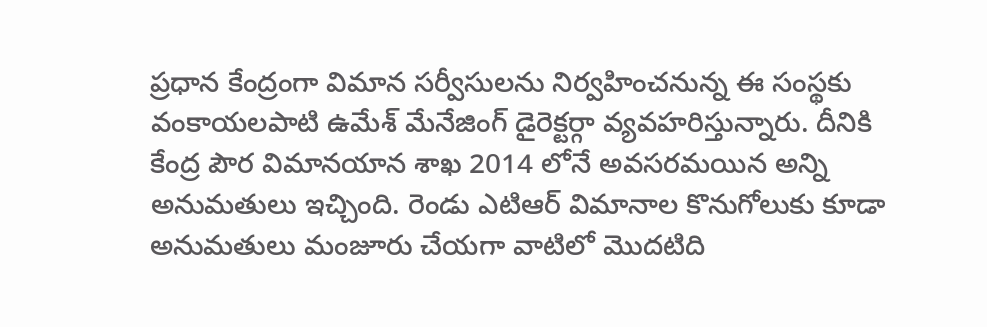ప్రధాన కేంద్రంగా విమాన సర్వీసులను నిర్వహించనున్న ఈ సంస్థకు వంకాయలపాటి ఉమేశ్ మేనేజింగ్ డైరెక్టర్గా వ్యవహరిస్తున్నారు. దీనికి కేంద్ర పౌర విమానయాన శాఖ 2014 లోనే అవసరమయిన అన్ని అనుమతులు ఇచ్చింది. రెండు ఎటిఆర్ విమానాల కొనుగోలుకు కూడా అనుమతులు మంజూరు చేయగా వాటిలో మొదటిది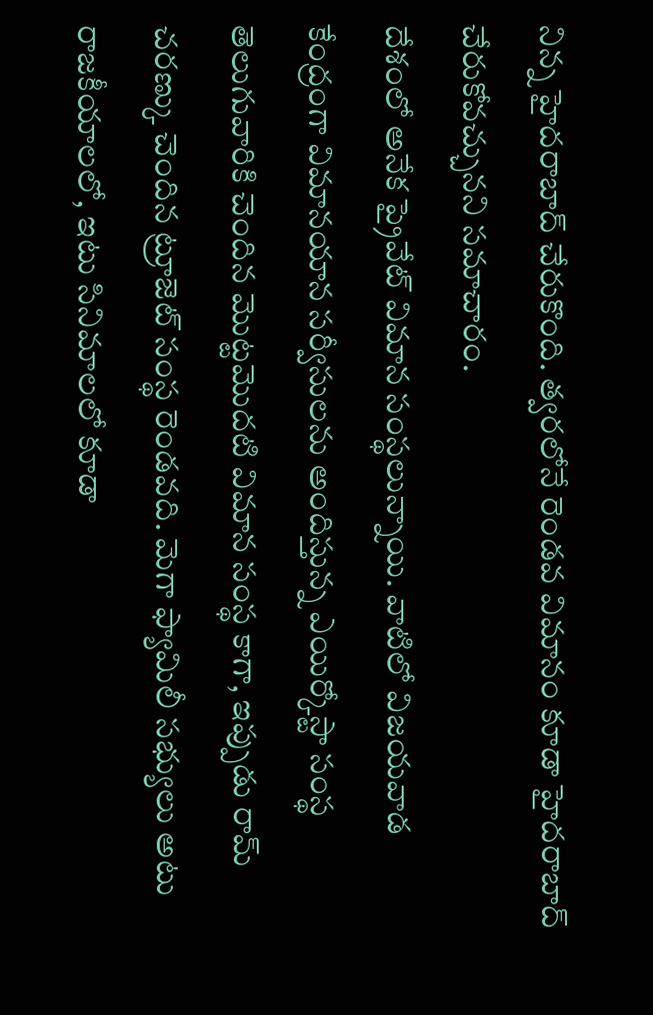నిన్న హైదరాబాద్ చేరుకొంది. త్వరలోనే రెండవ విమానం కూడా హైదరాబాద్ చేరుకోవచ్చునని సమాచారం.
దేశంలో అనేక ప్రైవేట్ విమాన సంస్థలున్నాయి. వాటిలో విజయవాడ కేంద్రంగా విమానయాన సర్వీసులను అందిస్తున్న ఎయిర్కోస్టా సంస్థ తెలుగువారికి చెందిన మొట్టమొదటి విమాన సంస్థ కాగా, ఇప్పుడు రామ్ చరణ్కు చెందిన ట్రూజెట్ సంస్థ రెండవది. మెగా ఫ్యామిలీ సభ్యులు అటు రాజకీయాలలో, ఇటు సినిమాలలో కూడా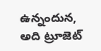ఉన్నందున, అది ట్రూజెట్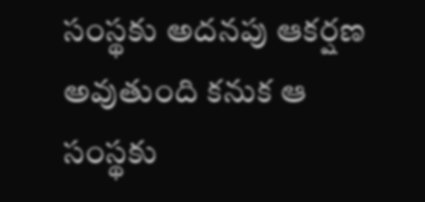సంస్థకు అదనపు ఆకర్షణ అవుతుంది కనుక ఆ సంస్థకు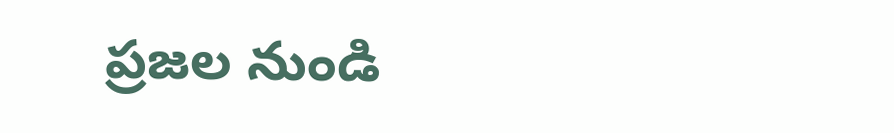ప్రజల నుండి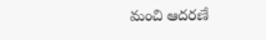మంచి ఆదరణే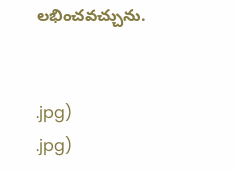లభించవచ్చును.


.jpg)
.jpg)